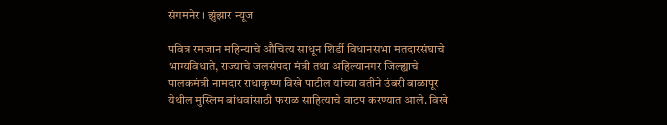संगमनेर । झुंझार न्यूज

पवित्र रमजान महिन्याचे औचित्य साधून शिर्डी विधानसभा मतदारसंघाचे भाग्यविधाते, राज्याचे जलसंपदा मंत्री तथा अहिल्यानगर जिल्ह्याचे पालकमंत्री नामदार राधाकृष्ण विखे पाटील यांच्या वतीने उंबरी बाळापूर येथील मुस्लिम बांधवांसाठी फराळ साहित्याचे वाटप करण्यात आले. विखे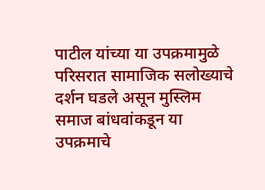पाटील यांच्या या उपक्रमामुळे परिसरात सामाजिक सलोख्याचे दर्शन घडले असून मुस्लिम समाज बांधवांकडून या उपक्रमाचे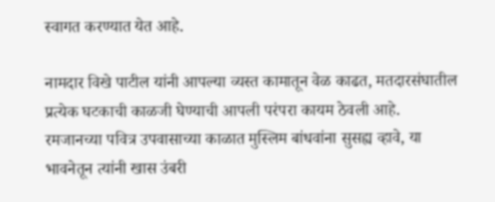स्वागत करण्यात येत आहे.

नामदार विखे पाटील यांनी आपल्या व्यस्त कामातून वेळ काढत, मतदारसंघातील प्रत्येक घटकाची काळजी घेण्याची आपली परंपरा कायम ठेवली आहे. रमजानच्या पवित्र उपवासाच्या काळात मुस्लिम बांधवांना सुसह्य व्हावे, या भावनेतून त्यांनी खास उंबरी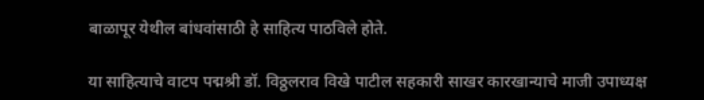बाळापूर येथील बांधवांसाठी हे साहित्य पाठविले होते.

या साहित्याचे वाटप पद्मश्री डॉ. विठ्ठलराव विखे पाटील सहकारी साखर कारखान्याचे माजी उपाध्यक्ष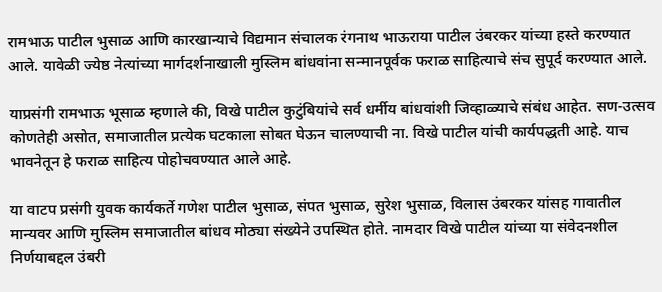रामभाऊ पाटील भुसाळ आणि कारखान्याचे विद्यमान संचालक रंगनाथ भाऊराया पाटील उंबरकर यांच्या हस्ते करण्यात आले. यावेळी ज्येष्ठ नेत्यांच्या मार्गदर्शनाखाली मुस्लिम बांधवांना सन्मानपूर्वक फराळ साहित्याचे संच सुपूर्द करण्यात आले.

याप्रसंगी रामभाऊ भूसाळ म्हणाले की, विखे पाटील कुटुंबियांचे सर्व धर्मीय बांधवांशी जिव्हाळ्याचे संबंध आहेत. सण-उत्सव कोणतेही असोत, समाजातील प्रत्येक घटकाला सोबत घेऊन चालण्याची ना. विखे पाटील यांची कार्यपद्धती आहे. याच भावनेतून हे फराळ साहित्य पोहोचवण्यात आले आहे.

या वाटप प्रसंगी युवक कार्यकर्ते गणेश पाटील भुसाळ, संपत भुसाळ, सुरेश भुसाळ, विलास उंबरकर यांसह गावातील मान्यवर आणि मुस्लिम समाजातील बांधव मोठ्या संख्येने उपस्थित होते. नामदार विखे पाटील यांच्या या संवेदनशील निर्णयाबद्दल उंबरी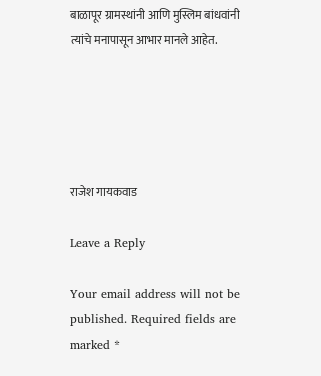बाळापूर ग्रामस्थांनी आणि मुस्लिम बांधवांनी त्यांचे मनापासून आभार मानले आहेत.





राजेश गायकवाड

Leave a Reply

Your email address will not be published. Required fields are marked *